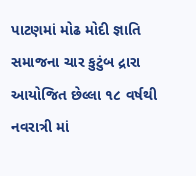પાટણમાં મોઢ મોદી જ્ઞાતિ સમાજના ચાર કુટુંબ દ્રારા આયોજિત છેલ્લા ૧૮ વર્ષથી નવરાત્રી માં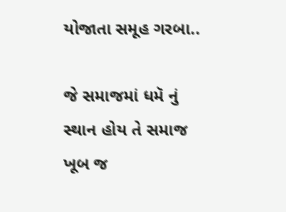યોજાતા સમૂહ ગરબા..

જે સમાજમાં ધમૅ નું સ્થાન હોય તે સમાજ ખૂબ જ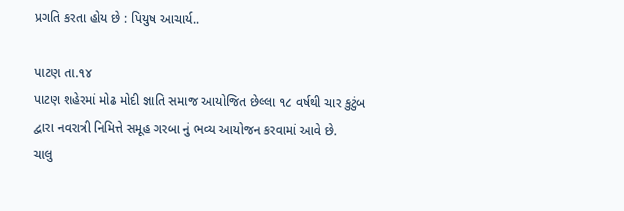પ્રગતિ કરતા હોય છે : પિયુષ આચાર્ય..

પાટણ તા.૧૪
પાટણ શહેરમાં મોઢ મોદી જ્ઞાતિ સમાજ આયોજિત છેલ્લા ૧૮ વર્ષથી ચાર કુટુંબ દ્વારા નવરાત્રી નિમિત્તે સમૂહ ગરબા નું ભવ્ય આયોજન કરવામાં આવે છે.
ચાલુ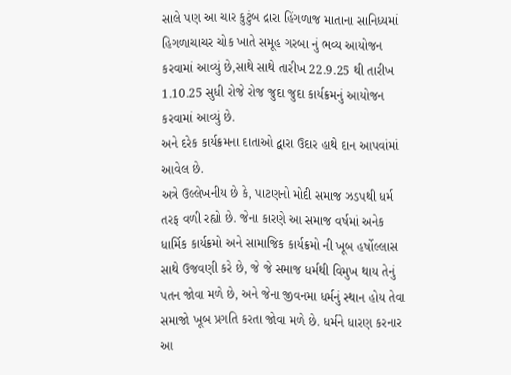સાલે પણ આ ચાર કુટુંબ દ્રારા હિંગળાજ માતાના સાનિધ્યમાં હિગળાચાચર ચોક ખાતે સમૂહ ગરબા નું ભવ્ય આયોજન કરવામાં આવ્યું છે,સાથે સાથે તારીખ 22.9.25 થી તારીખ 1.10.25 સુધી રોજે રોજ જુદા જુદા કાર્યક્રમનું આયોજન કરવામાં આવ્યું છે.
અને દરેક કાર્યક્રમના દાતાઓ દ્વારા ઉદાર હાથે દાન આપવાંમાં આવેલ છે.
અત્રે ઉલ્લેખનીય છે કે, પાટણનો મોદી સમાજ ઝડપથી ધર્મ તરફ વળી રહ્યો છે. જેના કારણે આ સમાજ વર્ષમાં અનેક ધાર્મિક કાર્યક્રમો અને સામાજિક કાર્યક્રમો ની ખૂબ હર્ષોલ્લાસ સાથે ઉજવણી કરે છે, જે જે સમાજ ધર્મથી વિમુખ થાય તેનું પતન જોવા મળે છે, અને જેના જીવનમા ધર્મનું સ્થાન હોય તેવા સમાજો ખૂબ પ્રગતિ કરતા જોવા મળે છે. ધર્મને ધારણ કરનાર આ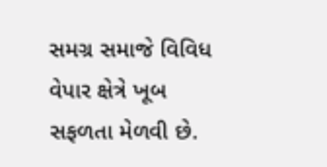સમગ્ર સમાજે વિવિધ વેપાર ક્ષેત્રે ખૂબ સફળતા મેળવી છે.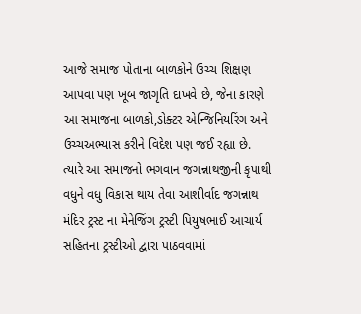આજે સમાજ પોતાના બાળકોને ઉચ્ચ શિક્ષણ આપવા પણ ખૂબ જાગૃતિ દાખવે છે, જેના કારણે આ સમાજના બાળકો,ડોક્ટર એન્જિનિયરિંગ અને ઉચ્ચઅભ્યાસ કરીને વિદેશ પણ જઈ રહ્યા છે.
ત્યારે આ સમાજનો ભગવાન જગન્નાથજીની કૃપાથી વધુને વધુ વિકાસ થાય તેવા આશીર્વાદ જગન્નાથ મંદિર ટ્રસ્ટ ના મેનેજિંગ ટ્રસ્ટી પિયુષભાઈ આચાર્ય સહિતના ટ્રસ્ટીઓ દ્વારા પાઠવવામાં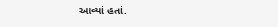આવ્યાં હતાં.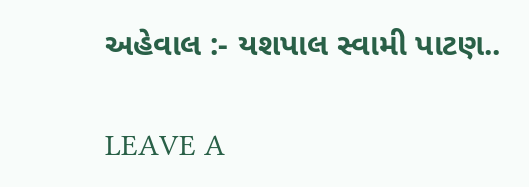અહેવાલ :- યશપાલ સ્વામી પાટણ..

LEAVE A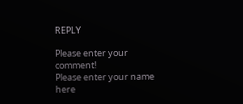REPLY

Please enter your comment!
Please enter your name here